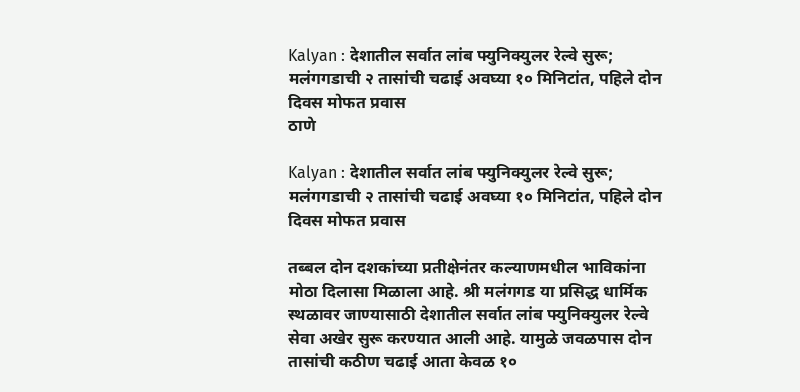Kalyan : देशातील सर्वात लांब फ्युनिक्युलर रेल्वे सुरू; मलंगगडाची २ तासांची चढाई अवघ्या १० मिनिटांत, पहिले दोन दिवस मोफत प्रवास
ठाणे

Kalyan : देशातील सर्वात लांब फ्युनिक्युलर रेल्वे सुरू; मलंगगडाची २ तासांची चढाई अवघ्या १० मिनिटांत, पहिले दोन दिवस मोफत प्रवास

तब्बल दोन दशकांच्या प्रतीक्षेनंतर कल्याणमधील भाविकांना मोठा दिलासा मिळाला आहे. श्री मलंगगड या प्रसिद्ध धार्मिक स्थळावर जाण्यासाठी देशातील सर्वात लांब फ्युनिक्युलर रेल्वे सेवा अखेर सुरू करण्यात आली आहे. यामुळे जवळपास दोन तासांची कठीण चढाई आता केवळ १०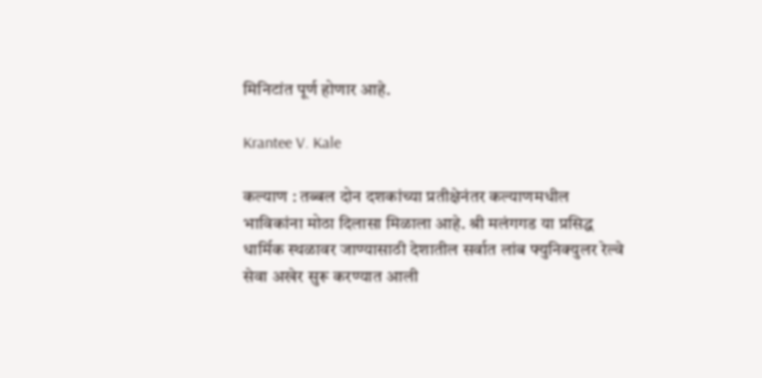मिनिटांत पूर्ण होणार आहे.

Krantee V. Kale

कल्याण : तब्बल दोन दशकांच्या प्रतीक्षेनंतर कल्याणमधील भाविकांना मोठा दिलासा मिळाला आहे. श्री मलंगगड या प्रसिद्ध धार्मिक स्थळावर जाण्यासाठी देशातील सर्वात लांब फ्युनिक्युलर रेल्वे सेवा अखेर सुरू करण्यात आली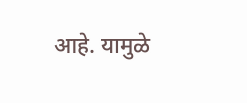आहे. यामुळे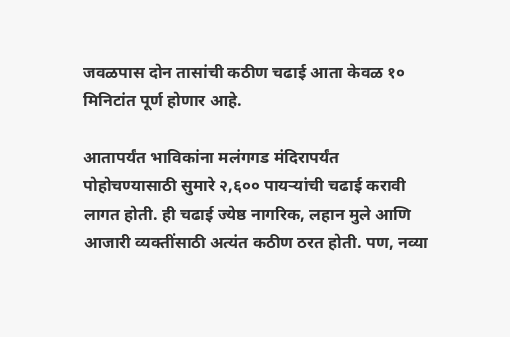जवळपास दोन तासांची कठीण चढाई आता केवळ १० मिनिटांत पूर्ण होणार आहे.

आतापर्यंत भाविकांना मलंगगड मंदिरापर्यंत पोहोचण्यासाठी सुमारे २,६०० पायऱ्यांची चढाई करावी लागत होती. ही चढाई ज्येष्ठ नागरिक, लहान मुले आणि आजारी व्यक्तींसाठी अत्यंत कठीण ठरत होती. पण, नव्या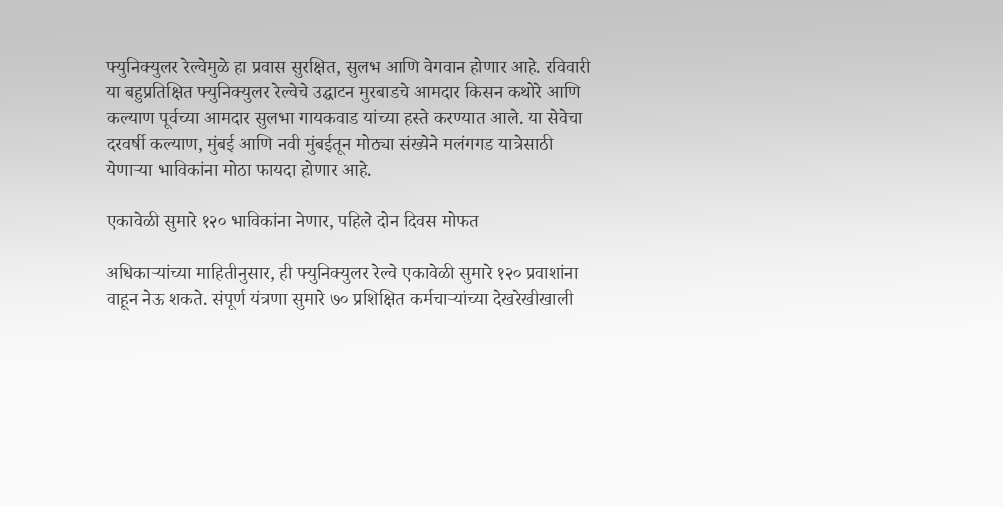फ्युनिक्युलर रेल्वेमुळे हा प्रवास सुरक्षित, सुलभ आणि वेगवान होणार आहे. रविवारी या बहुप्रतिक्षित फ्युनिक्युलर रेल्वेचे उद्घाटन मुरबाडचे आमदार किसन कथोरे आणि कल्याण पूर्वच्या आमदार सुलभा गायकवाड यांच्या हस्ते करण्यात आले. या सेवेचा दरवर्षी कल्याण, मुंबई आणि नवी मुंबईतून मोठ्या संख्येने मलंगगड यात्रेसाठी येणाऱ्या भाविकांना मोठा फायदा होणार आहे.

एकावेळी सुमारे १२० भाविकांना नेणार, पहिले दोन दिवस मोफत

अधिकाऱ्यांच्या माहितीनुसार, ही फ्युनिक्युलर रेल्वे एकावेळी सुमारे १२० प्रवाशांना वाहून नेऊ शकते. संपूर्ण यंत्रणा सुमारे ७० प्रशिक्षित कर्मचाऱ्यांच्या देखरेखीखाली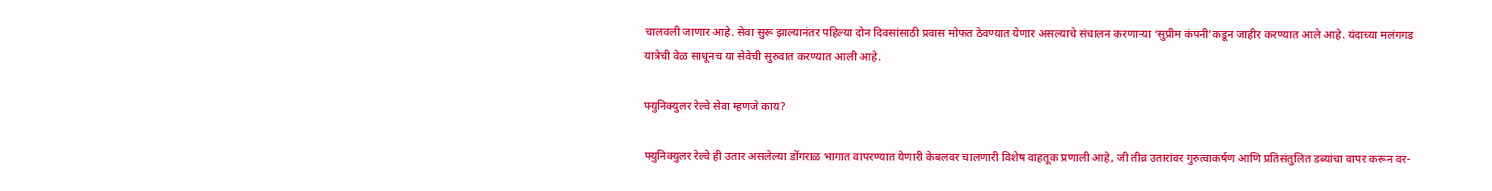चालवली जाणार आहे. सेवा सुरू झाल्यानंतर पहिल्या दोन दिवसांसाठी प्रवास मोफत ठेवण्यात येणार असल्याचे संचालन करणाऱ्या ‘सुप्रीम कंपनी’कडून जाहीर करण्यात आले आहे. यंदाच्या मलंगगड यात्रेची वेळ साधूनच या सेवेची सुरुवात करण्यात आली आहे.

फ्युनिक्युलर रेल्वे सेवा म्हणजे काय?

फ्युनिक्युलर रेल्वे ही उतार असलेल्या डोंगराळ भागात वापरण्यात येणारी केबलवर चालणारी विशेष वाहतूक प्रणाली आहे, जी तीव्र उतारांवर गुरुत्वाकर्षण आणि प्रतिसंतुलित डब्यांचा वापर करून वर-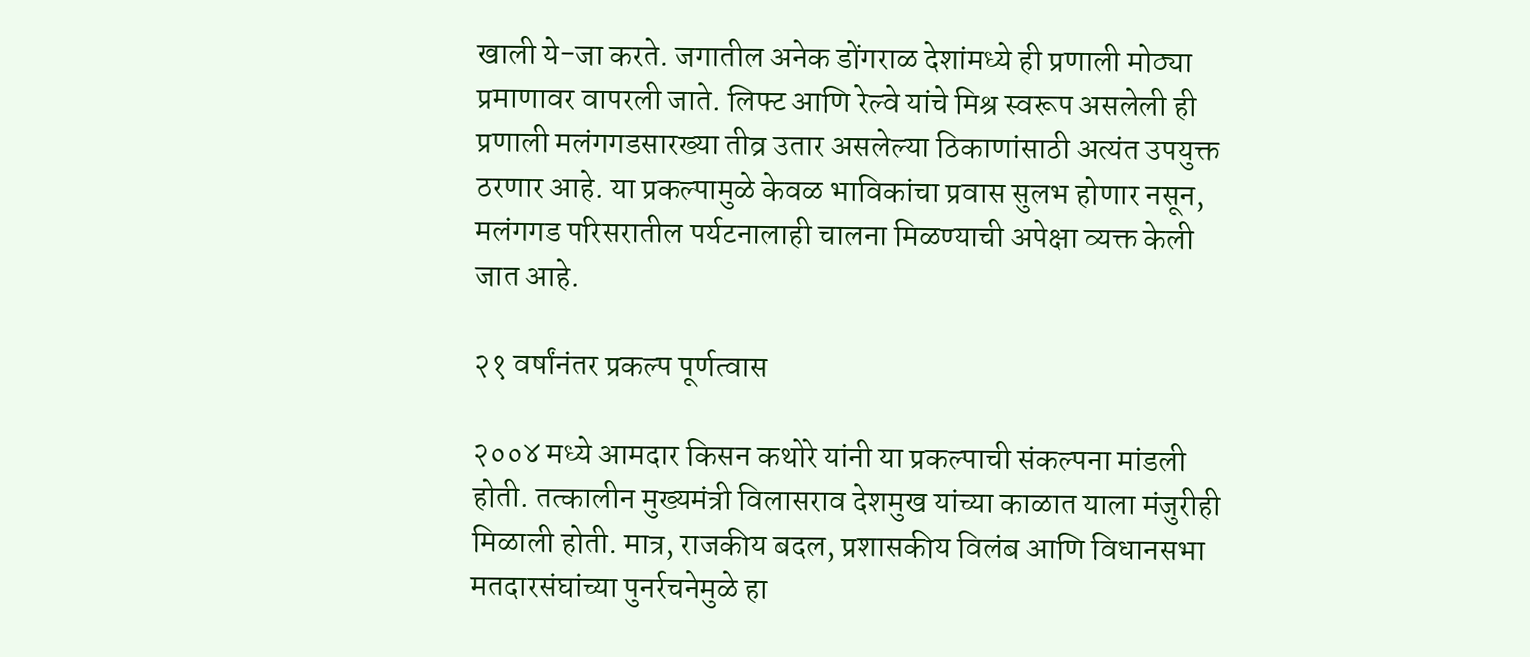खाली ये-जा करते. जगातील अनेक डोंगराळ देशांमध्ये ही प्रणाली मोठ्या प्रमाणावर वापरली जाते. लिफ्ट आणि रेल्वे यांचे मिश्र स्वरूप असलेली ही प्रणाली मलंगगडसारख्या तीव्र उतार असलेल्या ठिकाणांसाठी अत्यंत उपयुक्त ठरणार आहे. या प्रकल्पामुळे केवळ भाविकांचा प्रवास सुलभ होणार नसून, मलंगगड परिसरातील पर्यटनालाही चालना मिळण्याची अपेक्षा व्यक्त केली जात आहे.

२१ वर्षांनंतर प्रकल्प पूर्णत्वास

२००४ मध्ये आमदार किसन कथोरे यांनी या प्रकल्पाची संकल्पना मांडली होती. तत्कालीन मुख्यमंत्री विलासराव देशमुख यांच्या काळात याला मंजुरीही मिळाली होती. मात्र, राजकीय बदल, प्रशासकीय विलंब आणि विधानसभा मतदारसंघांच्या पुनर्रचनेमुळे हा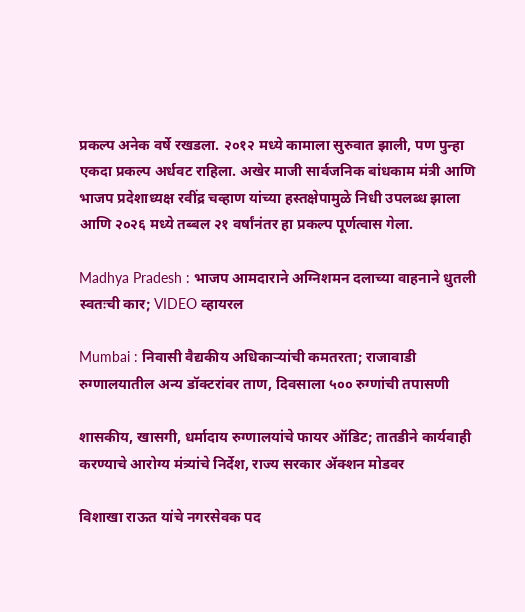प्रकल्प अनेक वर्षे रखडला. २०१२ मध्ये कामाला सुरुवात झाली, पण पुन्हा एकदा प्रकल्प अर्धवट राहिला. अखेर माजी सार्वजनिक बांधकाम मंत्री आणि भाजप प्रदेशाध्यक्ष रवींद्र चव्हाण यांच्या हस्तक्षेपामुळे निधी उपलब्ध झाला आणि २०२६ मध्ये तब्बल २१ वर्षांनंतर हा प्रकल्प पूर्णत्वास गेला.

Madhya Pradesh : भाजप आमदाराने अग्निशमन दलाच्या वाहनाने धुतली स्वतःची कार; VIDEO व्हायरल

Mumbai : निवासी वैद्यकीय अधिकाऱ्यांची कमतरता; राजावाडी रुग्णालयातील अन्य डॉक्टरांवर ताण, दिवसाला ५०० रुग्णांची तपासणी

शासकीय, खासगी, धर्मादाय रुग्णालयांचे फायर ऑडिट; तातडीने कार्यवाही करण्याचे आरोग्य मंत्र्यांचे निर्देश, राज्य सरकार ॲक्शन मोडवर

विशाखा राऊत यांचे नगरसेवक पद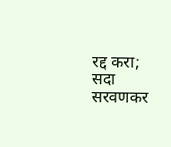रद्द करा; सदा सरवणकर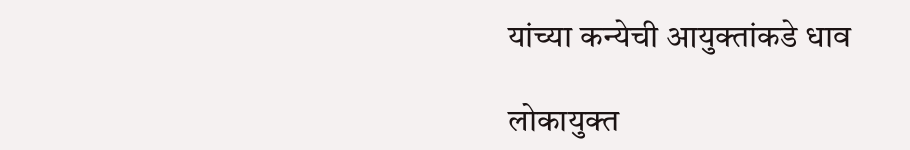यांच्या कन्येची आयुक्तांकडे धाव

लोकायुक्त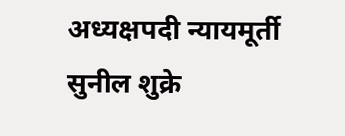अध्यक्षपदी न्यायमूर्ती सुनील शुक्रे